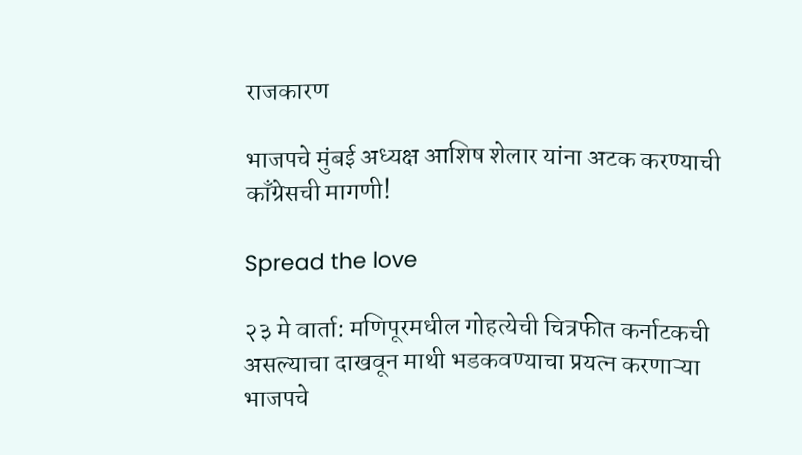राजकारण

भाजपचे मुंबई अध्यक्ष आशिष शेलार यांना अटक करण्याची काँग्रेसची मागणी!

Spread the love

२३ मे वार्ता: मणिपूरमधील गोहत्येची चित्रफीत कर्नाटकची असल्याचा दाखवून माथी भडकवण्याचा प्रयत्न करणाऱ्या भाजपचे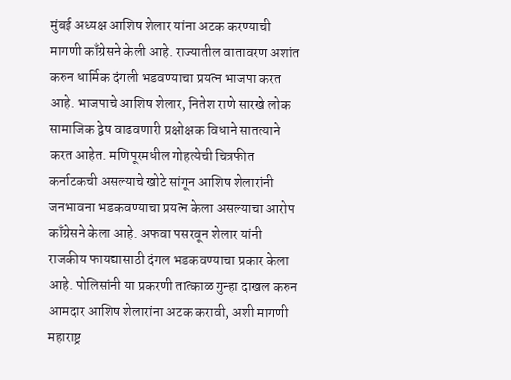मुंबई अध्यक्ष आशिष शेलार यांना अटक करण्याची मागणी काँग्रेसने केली आहे. राज्यातील वातावरण अशांत करुन धार्मिक दंगली भडवण्याचा प्रयत्न भाजपा करत आहे. भाजपाचे आशिष शेलार, नितेश राणे सारखे लोक सामाजिक द्वेष वाढवणारी प्रक्षोक्षक विधाने सातत्याने करत आहेत. मणिपूरमधील गोहत्येची चित्रफीत कर्नाटकची असल्याचे खोटे सांगून आशिष शेलारांनी जनभावना भडकवण्याचा प्रयत्न केला असल्याचा आरोप काँग्रेसने केला आहे. अफवा पसरवून शेलार यांनी राजकीय फायद्यासाठी दंगल भडकवण्याचा प्रकार केला आहे. पोलिसांनी या प्रकरणी तात्काळ गुन्हा दाखल करुन आमदार आशिष शेलारांना अटक करावी, अशी मागणी महाराष्ट्र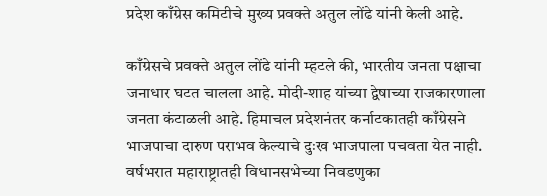प्रदेश काँग्रेस कमिटीचे मुख्य प्रवक्ते अतुल लोंढे यांनी केली आहे.

काँग्रेसचे प्रवक्ते अतुल लोंढे यांनी म्हटले की, भारतीय जनता पक्षाचा जनाधार घटत चालला आहे. मोदी-शाह यांच्या द्वेषाच्या राजकारणाला जनता कंटाळली आहे. हिमाचल प्रदेशनंतर कर्नाटकातही काँग्रेसने भाजपाचा दारुण पराभव केल्याचे दुःख भाजपाला पचवता येत नाही. वर्षभरात महाराष्ट्रातही विधानसभेच्या निवडणुका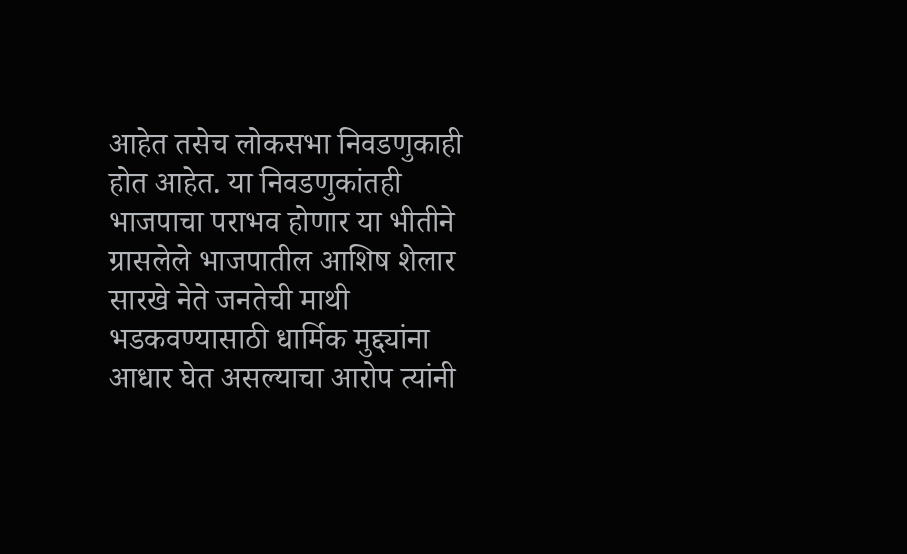आहेत तसेच लोकसभा निवडणुकाही होत आहेत. या निवडणुकांतही भाजपाचा पराभव होणार या भीतीने ग्रासलेले भाजपातील आशिष शेलार सारखे नेते जनतेची माथी भडकवण्यासाठी धार्मिक मुद्द्यांना आधार घेत असल्याचा आरोप त्यांनी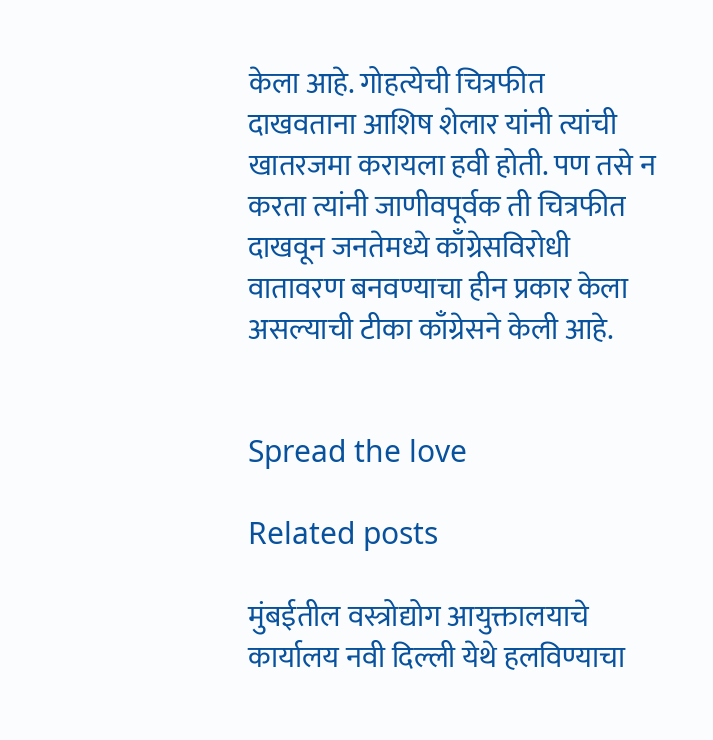केला आहे. गोहत्येची चित्रफीत दाखवताना आशिष शेलार यांनी त्यांची खातरजमा करायला हवी होती. पण तसे न करता त्यांनी जाणीवपूर्वक ती चित्रफीत दाखवून जनतेमध्ये काँग्रेसविरोधी वातावरण बनवण्याचा हीन प्रकार केला असल्याची टीका काँग्रेसने केली आहे.


Spread the love

Related posts

मुंबईतील वस्त्रोद्योग आयुक्तालयाचे कार्यालय नवी दिल्ली येथे हलविण्याचा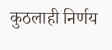कुठलाही निर्णय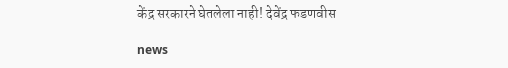केंद्र सरकारने घेतलेला नाही! देवेंद्र फडणवीस

news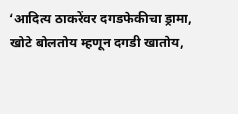‘आदित्य ठाकरेंवर दगडफेकीचा ड्रामा, खोटे बोलतोय म्हणून दगडी खातोय,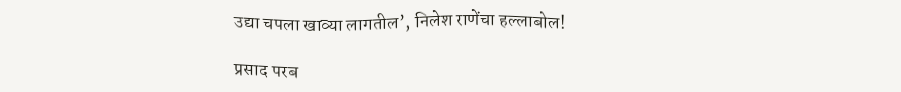उद्या चपला खाव्या लागतील’, निलेश राणेंचा हल्लाबोल!

प्रसाद परब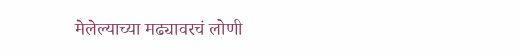मेलेल्याच्या मढ्यावरचं लोणी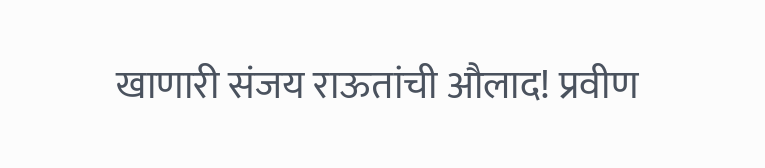खाणारी संजय राऊतांची औलाद! प्रवीण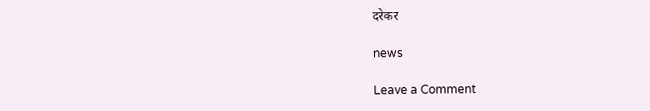दरेकर

news

Leave a Comment